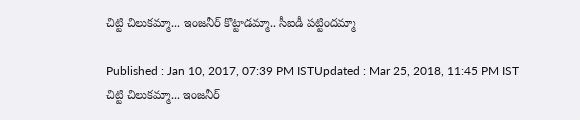చిట్టి చిలుకమ్మా... ఇంజనీర్ కొట్టాడమ్మా.. సీఐడీ పట్టిందమ్మా

Published : Jan 10, 2017, 07:39 PM ISTUpdated : Mar 25, 2018, 11:45 PM IST
చిట్టి చిలుకమ్మా... ఇంజనీర్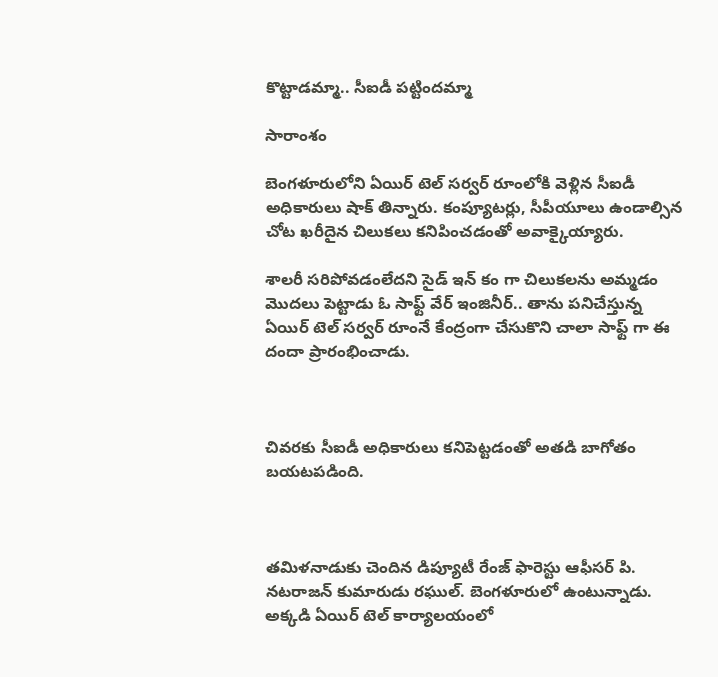కొట్టాడమ్మా.. సీఐడీ పట్టిందమ్మా

సారాంశం

బెంగళూరులోని ఏయిర్ టెల్ సర్వర్ రూంలోకి వెళ్లిన సీఐడీ అధికారులు షాక్ తిన్నారు. కంప్యూటర్లు, సీపీయూలు ఉండాల్సిన చోట ఖరీదైన చిలుకలు కనిపించడంతో అవాక్కైయ్యారు.

శాలరీ సరిపోవడంలేదని సైడ్ ఇన్ కం గా చిలుకలను అమ్మడం మొదలు పెట్టాడు ఓ సాఫ్ట్ వేర్ ఇంజినీర్.. తాను పనిచేస్తున్న ఏయిర్ టెల్ సర్వర్ రూంనే కేంద్రంగా చేసుకొని చాలా సాఫ్ట్ గా ఈ దందా ప్రారంభించాడు.



చివరకు సీఐడీ అధికారులు కనిపెట్టడంతో అతడి బాగోతం బయటపడింది.



తమిళనాడుకు చెందిన డిప్యూటీ రేంజ్ ఫారెస్టు ఆఫీసర్ పి. నటరాజన్ కుమారుడు రఘుల్. బెంగళూరులో ఉంటున్నాడు. అక్కడి ఏయిర్ టెల్ కార్యాలయంలో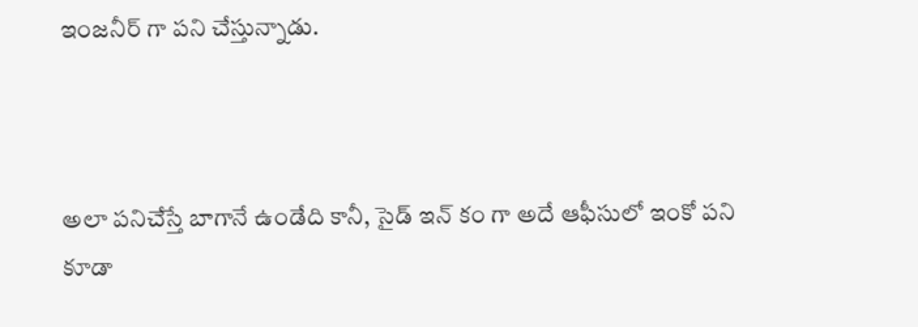ఇంజనీర్ గా పని చేస్తున్నాడు.



అలా పనిచేస్తే బాగానే ఉండేది కానీ, సైడ్ ఇన్ కం గా అదే ఆఫీసులో ఇంకో పని కూడా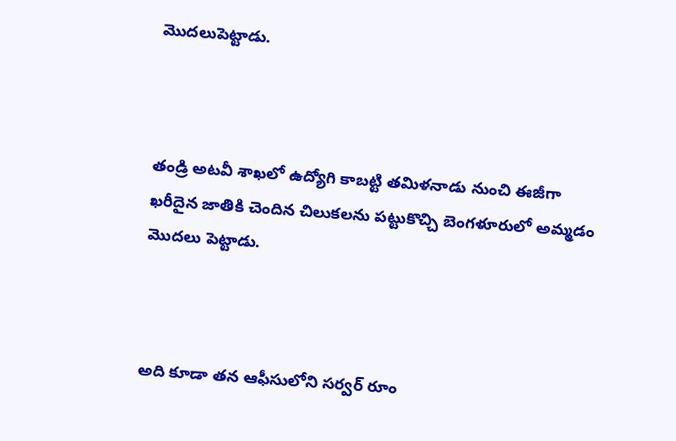మొదలుపెట్టాడు.



తండ్రి అటవీ శాఖలో ఉద్యోగి కాబట్టి తమిళనాడు నుంచి ఈజీగా ఖరీదైన జాతికి చెందిన చిలుకలను పట్టుకొచ్చి బెంగళూరులో అమ్మడం మొదలు పెట్టాడు.



అది కూడా తన ఆఫీసులోని సర్వర్ రూం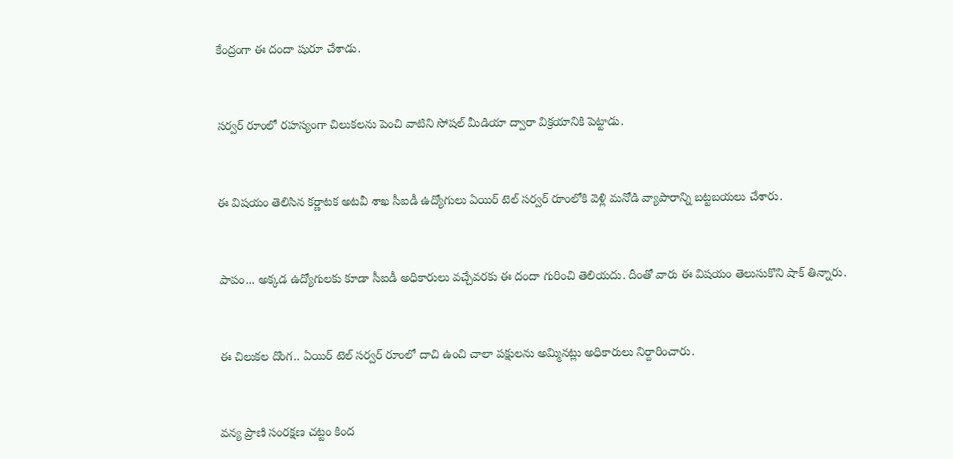కేంద్రంగా ఈ దందా షురూ చేశాడు.



సర్వర్ రూంలో రహస్యంగా చిలుకలను పెంచి వాటిని సోషల్ మీడియా ద్వారా విక్రయానికి పెట్టాడు.



ఈ విషయం తెలిసిన కర్ణాటక అటవీ శాఖ సీఐడీ ఉద్యోగులు ఏయిర్ టెల్ సర్వర్ రూంలోకి వెళ్లి మనోడి వ్యాపారాన్ని బట్టబయలు చేశారు.



పాపం... అక్కడ ఉద్యోగులకు కూడా సీఐడీ అధికారులు వచ్చేవరకు ఈ దందా గురించి తెలియదు. దీంతో వారు ఈ విషయం తెలుసుకొని షాక్ తిన్నారు.



ఈ చిలుకల దొంగ.. ఏయిర్ టెల్ సర్వర్ రూంలో దాచి ఉంచి చాలా పక్షులను అమ్మినట్లు అధికారులు నిర్దారించారు.



వన్య ప్రాణి సంరక్షణ చట్టం కింద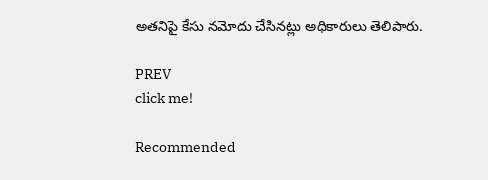అతనిపై కేసు నమోదు చేసినట్లు అధికారులు తెలిపారు.

PREV
click me!

Recommended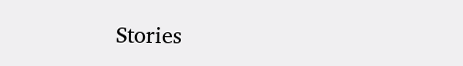Stories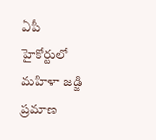ఏపీ హైకోర్టులో మహిళా జడ్జి ప్రమాణ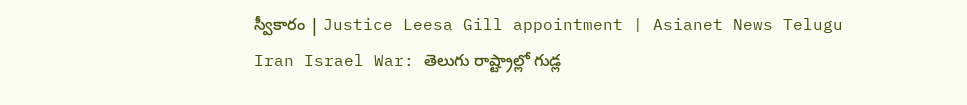స్వీకారం | Justice Leesa Gill appointment | Asianet News Telugu
Iran Israel War: తెలుగు రాష్ట్రాల్లో గుడ్ల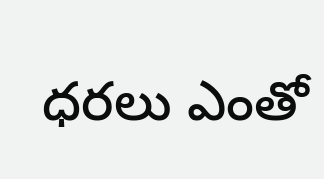ధరలు ఎంతో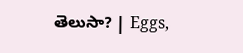తెలుసా? | Eggs,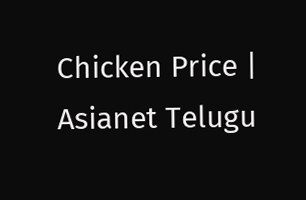Chicken Price | Asianet Telugu